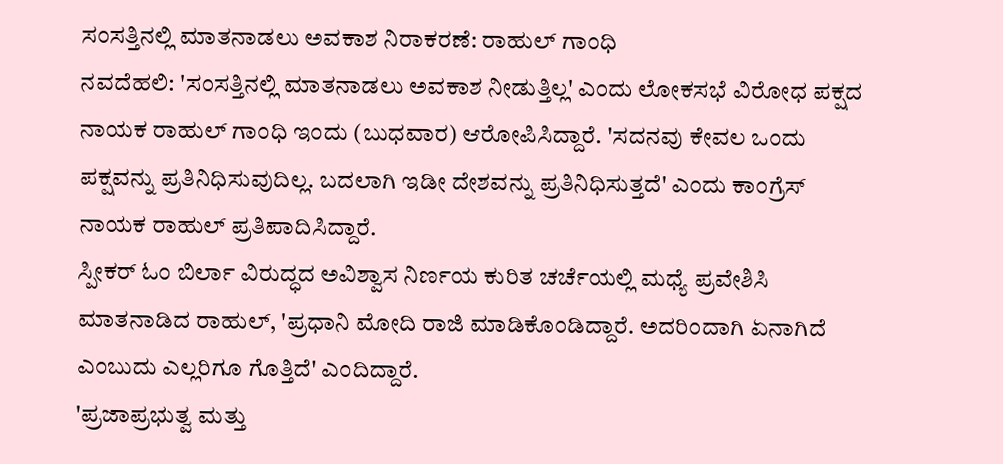ಸಂಸತ್ತಿನಲ್ಲಿ ಮಾತನಾಡಲು ಅವಕಾಶ ನಿರಾಕರಣೆ: ರಾಹುಲ್ ಗಾಂಧಿ
ನವದೆಹಲಿ: 'ಸಂಸತ್ತಿನಲ್ಲಿ ಮಾತನಾಡಲು ಅವಕಾಶ ನೀಡುತ್ತಿಲ್ಲ' ಎಂದು ಲೋಕಸಭೆ ವಿರೋಧ ಪಕ್ಷದ ನಾಯಕ ರಾಹುಲ್ ಗಾಂಧಿ ಇಂದು (ಬುಧವಾರ) ಆರೋಪಿಸಿದ್ದಾರೆ. 'ಸದನವು ಕೇವಲ ಒಂದು ಪಕ್ಷವನ್ನು ಪ್ರತಿನಿಧಿಸುವುದಿಲ್ಲ. ಬದಲಾಗಿ ಇಡೀ ದೇಶವನ್ನು ಪ್ರತಿನಿಧಿಸುತ್ತದೆ' ಎಂದು ಕಾಂಗ್ರೆಸ್ ನಾಯಕ ರಾಹುಲ್ ಪ್ರತಿಪಾದಿಸಿದ್ದಾರೆ.
ಸ್ಪೀಕರ್ ಓಂ ಬಿರ್ಲಾ ವಿರುದ್ಧದ ಅವಿಶ್ವಾಸ ನಿರ್ಣಯ ಕುರಿತ ಚರ್ಚೆಯಲ್ಲಿ ಮಧ್ಯೆ ಪ್ರವೇಶಿಸಿ ಮಾತನಾಡಿದ ರಾಹುಲ್, 'ಪ್ರಧಾನಿ ಮೋದಿ ರಾಜಿ ಮಾಡಿಕೊಂಡಿದ್ದಾರೆ. ಅದರಿಂದಾಗಿ ಏನಾಗಿದೆ ಎಂಬುದು ಎಲ್ಲರಿಗೂ ಗೊತ್ತಿದೆ' ಎಂದಿದ್ದಾರೆ.
'ಪ್ರಜಾಪ್ರಭುತ್ವ ಮತ್ತು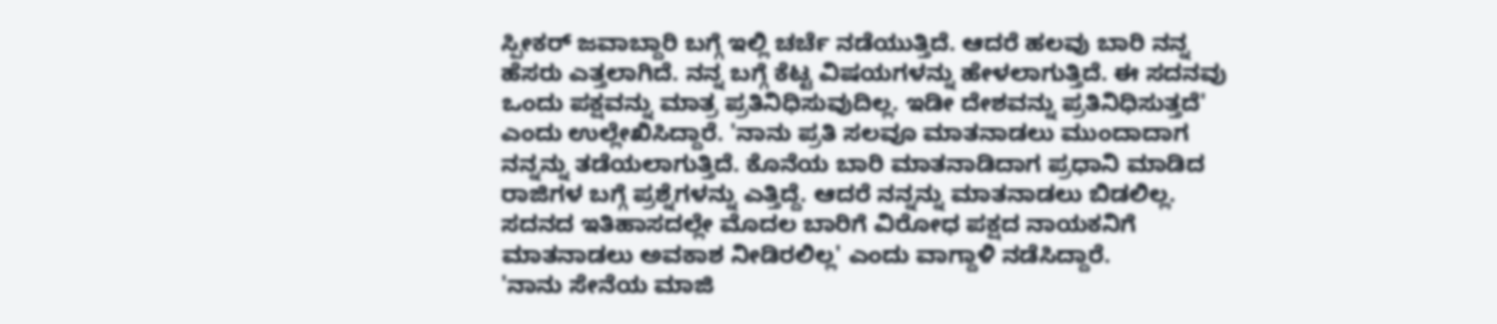ಸ್ಪೀಕರ್ ಜವಾಬ್ದಾರಿ ಬಗ್ಗೆ ಇಲ್ಲಿ ಚರ್ಚೆ ನಡೆಯುತ್ತಿದೆ. ಆದರೆ ಹಲವು ಬಾರಿ ನನ್ನ ಹೆಸರು ಎತ್ತಲಾಗಿದೆ. ನನ್ನ ಬಗ್ಗೆ ಕೆಟ್ಟ ವಿಷಯಗಳನ್ನು ಹೇಳಲಾಗುತ್ತಿದೆ. ಈ ಸದನವು ಒಂದು ಪಕ್ಷವನ್ನು ಮಾತ್ರ ಪ್ರತಿನಿಧಿಸುವುದಿಲ್ಲ. ಇಡೀ ದೇಶವನ್ನು ಪ್ರತಿನಿಧಿಸುತ್ತದೆ' ಎಂದು ಉಲ್ಲೇಖಿಸಿದ್ದಾರೆ. 'ನಾನು ಪ್ರತಿ ಸಲವೂ ಮಾತನಾಡಲು ಮುಂದಾದಾಗ ನನ್ನನ್ನು ತಡೆಯಲಾಗುತ್ತಿದೆ. ಕೊನೆಯ ಬಾರಿ ಮಾತನಾಡಿದಾಗ ಪ್ರಧಾನಿ ಮಾಡಿದ ರಾಜಿಗಳ ಬಗ್ಗೆ ಪ್ರಶ್ನೆಗಳನ್ನು ಎತ್ತಿದ್ದೆ. ಆದರೆ ನನ್ನನ್ನು ಮಾತನಾಡಲು ಬಿಡಲಿಲ್ಲ.
ಸದನದ ಇತಿಹಾಸದಲ್ಲೇ ಮೊದಲ ಬಾರಿಗೆ ವಿರೋಧ ಪಕ್ಷದ ನಾಯಕನಿಗೆ ಮಾತನಾಡಲು ಅವಕಾಶ ನೀಡಿರಲಿಲ್ಲ' ಎಂದು ವಾಗ್ದಾಳಿ ನಡೆಸಿದ್ದಾರೆ.
'ನಾನು ಸೇನೆಯ ಮಾಜಿ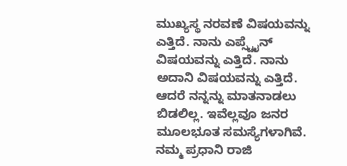ಮುಖ್ಯಸ್ಥ ನರವಣೆ ವಿಷಯವನ್ನು ಎತ್ತಿದೆ. ನಾನು ಎಪ್ಸ್ಟೈನ್ ವಿಷಯವನ್ನು ಎತ್ತಿದೆ. ನಾನು ಅದಾನಿ ವಿಷಯವನ್ನು ಎತ್ತಿದೆ. ಆದರೆ ನನ್ನನ್ನು ಮಾತನಾಡಲು ಬಿಡಲಿಲ್ಲ. ಇವೆಲ್ಲವೂ ಜನರ ಮೂಲಭೂತ ಸಮಸ್ಯೆಗಳಾಗಿವೆ. ನಮ್ಮ ಪ್ರಧಾನಿ ರಾಜಿ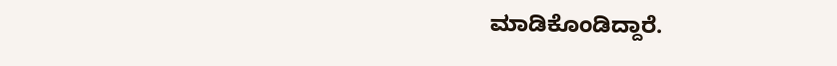ಮಾಡಿಕೊಂಡಿದ್ದಾರೆ.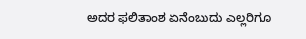ಅದರ ಫಲಿತಾಂಶ ಏನೆಂಬುದು ಎಲ್ಲರಿಗೂ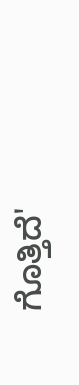ಗೊತ್ತಿದೆ'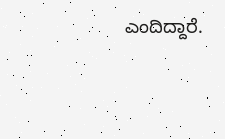ಎಂದಿದ್ದಾರೆ.